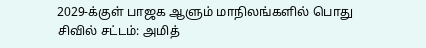2029-க்குள் பாஜக ஆளும் மாநிலங்களில் பொது சிவில் சட்டம்: அமித்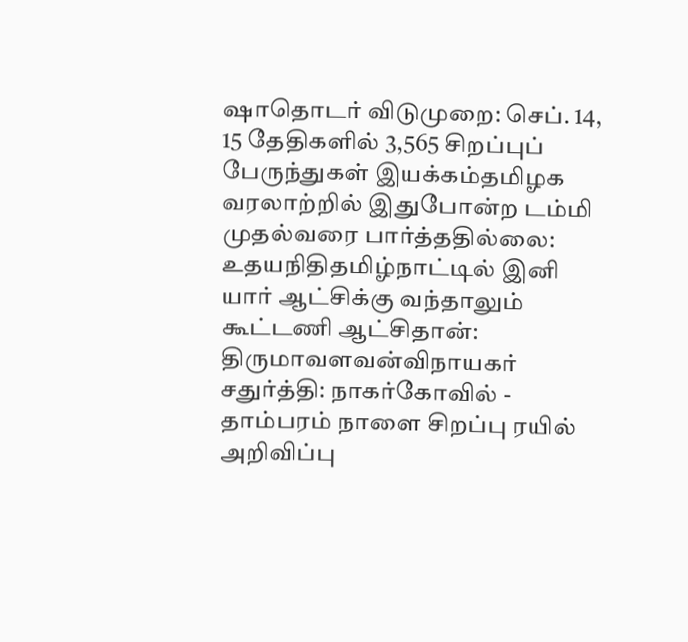ஷாதொடர் விடுமுறை: செப். 14, 15 தேதிகளில் 3,565 சிறப்புப் பேருந்துகள் இயக்கம்தமிழக வரலாற்றில் இதுபோன்ற டம்மி முதல்வரை பார்த்ததில்லை: உதயநிதிதமிழ்நாட்டில் இனி யார் ஆட்சிக்கு வந்தாலும் கூட்டணி ஆட்சிதான்: திருமாவளவன்விநாயகர் சதுர்த்தி: நாகர்கோவில் - தாம்பரம் நாளை சிறப்பு ரயில் அறிவிப்பு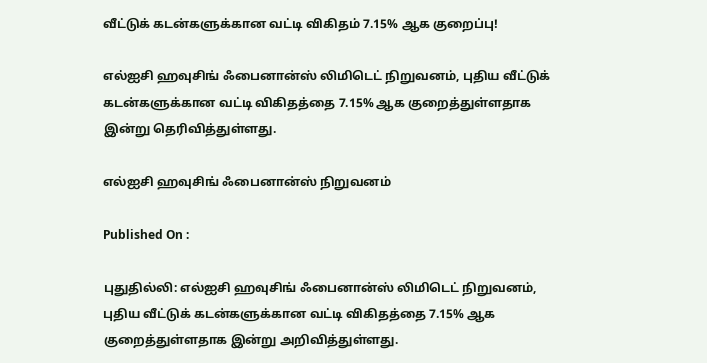வீட்டுக் கடன்களுக்கான வட்டி விகிதம் 7.15% ஆக குறைப்பு!

எல்ஐசி ஹவுசிங் ஃபைனான்ஸ் லிமிடெட் நிறுவனம், புதிய வீட்டுக் கடன்களுக்கான வட்டி விகிதத்தை 7.15% ஆக குறைத்துள்ளதாக இன்று தெரிவித்துள்ளது.

எல்ஐசி ஹவுசிங் ஃபைனான்ஸ் நிறுவனம்

Published On :

புதுதில்லி: எல்ஐசி ஹவுசிங் ஃபைனான்ஸ் லிமிடெட் நிறுவனம், புதிய வீட்டுக் கடன்களுக்கான வட்டி விகிதத்தை 7.15% ஆக குறைத்துள்ளதாக இன்று அறிவித்துள்ளது.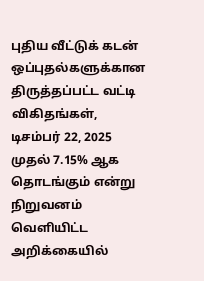புதிய வீட்டுக் கடன் ஒப்புதல்களுக்கான திருத்தப்பட்ட வட்டி விகிதங்கள், டிசம்பர் 22, 2025 முதல் 7.15% ஆக தொடங்கும் என்று நிறுவனம் வெளியிட்ட அறிக்கையில்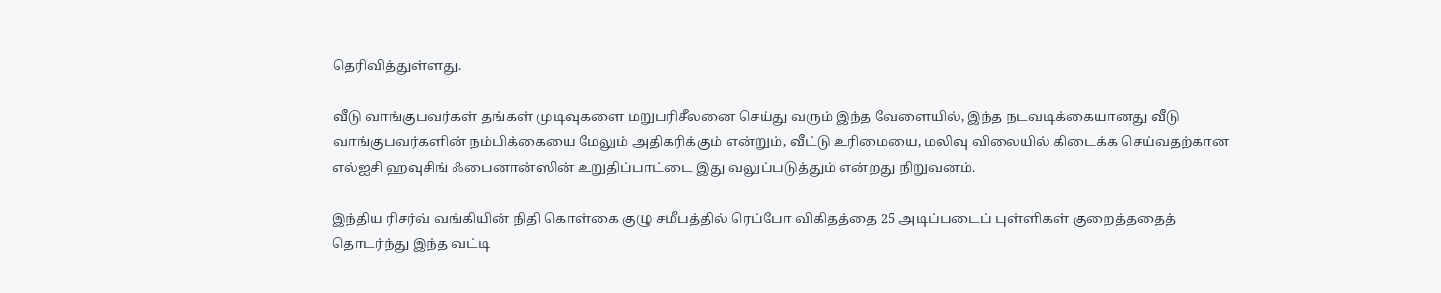தெரிவித்துள்ளது.

வீடு வாங்குபவர்கள் தங்கள் முடிவுகளை மறுபரிசீலனை செய்து வரும் இந்த வேளையில், இந்த நடவடிக்கையானது வீடு வாங்குபவர்களின் நம்பிக்கையை மேலும் அதிகரிக்கும் என்றும், வீட்டு உரிமையை, மலிவு விலையில் கிடைக்க செய்வதற்கான எல்ஐசி ஹவுசிங் ஃபைனான்ஸின் உறுதிப்பாட்டை இது வலுப்படுத்தும் என்றது நிறுவனம்.

இந்திய ரிசர்வ் வங்கியின் நிதி கொள்கை குழு சமீபத்தில் ரெப்போ விகிதத்தை 25 அடிப்படைப் புள்ளிகள் குறைத்ததைத் தொடர்ந்து இந்த வட்டி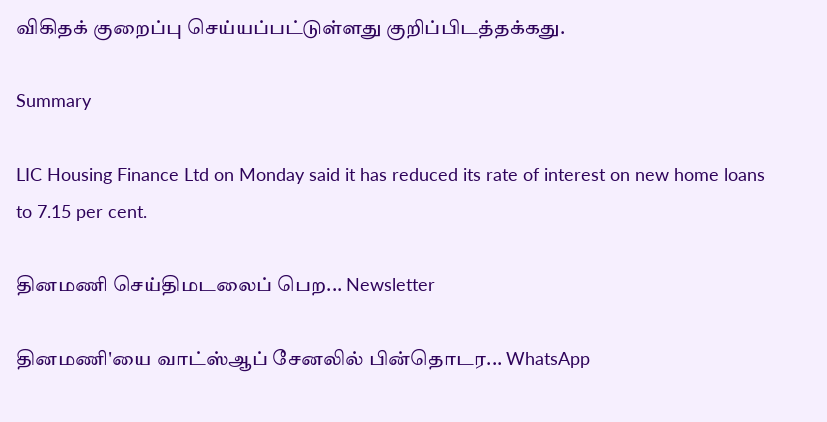விகிதக் குறைப்பு செய்யப்பட்டுள்ளது குறிப்பிடத்தக்கது.

Summary

LIC Housing Finance Ltd on Monday said it has reduced its rate of interest on new home loans to 7.15 per cent.

தினமணி செய்திமடலைப் பெற... Newsletter

தினமணி'யை வாட்ஸ்ஆப் சேனலில் பின்தொடர... WhatsApp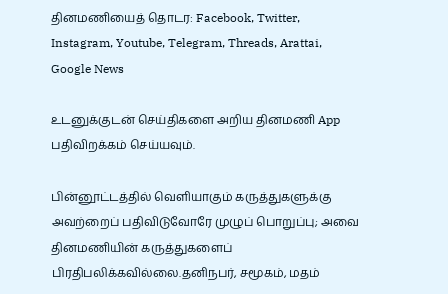தினமணியைத் தொடர: Facebook, Twitter, Instagram, Youtube, Telegram, Threads, Arattai, Google News

உடனுக்குடன் செய்திகளை அறிய தினமணி App பதிவிறக்கம் செய்யவும்.

பின்னூட்டத்தில் வெளியாகும் கருத்துகளுக்கு அவற்றைப் பதிவிடுவோரே முழுப் பொறுப்பு; அவை தினமணியின் கருத்துகளைப் பிரதிபலிக்கவில்லை.தனிநபர், சமூகம், மதம்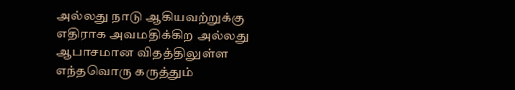அல்லது நாடு ஆகியவற்றுக்கு எதிராக அவமதிக்கிற அல்லது ஆபாசமான விதத்திலுள்ள எந்தவொரு கருத்தும்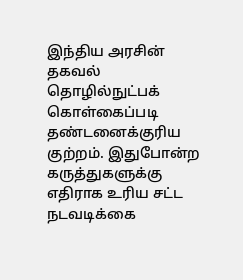இந்திய அரசின் தகவல் தொழில்நுட்பக் கொள்கைப்படி தண்டனைக்குரிய குற்றம். இதுபோன்ற கருத்துகளுக்கு எதிராக உரிய சட்ட நடவடிக்கை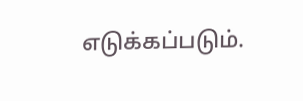எடுக்கப்படும்.